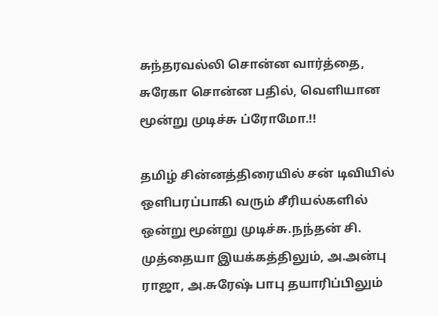சுந்தரவல்லி சொன்ன வார்த்தை, சுரேகா சொன்ன பதில், வெளியான மூன்று முடிச்சு ப்ரோமோ.!!

தமிழ் சின்னத்திரையில் சன் டிவியில் ஒளிபரப்பாகி வரும் சீரியல்களில் ஒன்று மூன்று முடிச்சு.நந்தன் சி. முத்தையா இயக்கத்திலும், அ.அன்பு ராஜா, அ.சுரேஷ் பாபு தயாரிப்பிலும்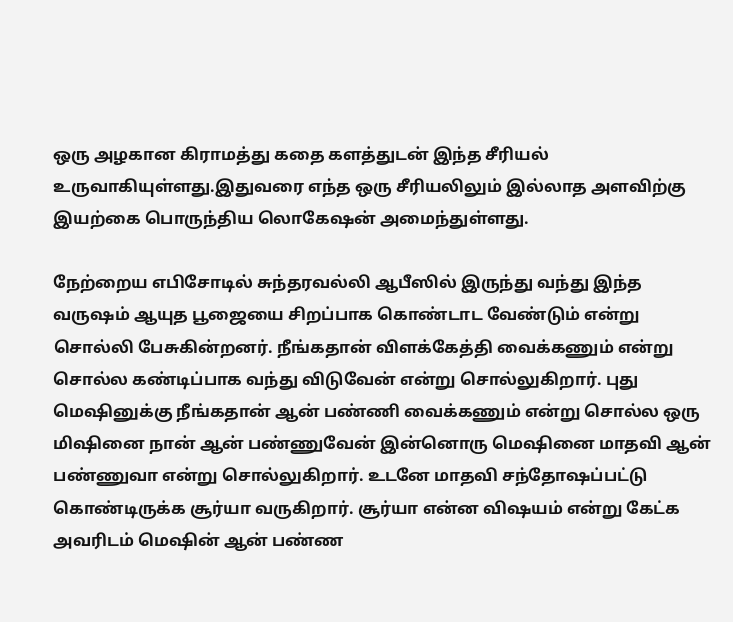ஒரு அழகான கிராமத்து கதை களத்துடன் இந்த சீரியல் உருவாகியுள்ளது.இதுவரை எந்த ஒரு சீரியலிலும் இல்லாத அளவிற்கு இயற்கை பொருந்திய லொகேஷன் அமைந்துள்ளது.

நேற்றைய எபிசோடில் சுந்தரவல்லி ஆபீஸில் இருந்து வந்து இந்த வருஷம் ஆயுத பூஜையை சிறப்பாக கொண்டாட வேண்டும் என்று சொல்லி பேசுகின்றனர். நீங்கதான் விளக்கேத்தி வைக்கணும் என்று சொல்ல கண்டிப்பாக வந்து விடுவேன் என்று சொல்லுகிறார். புது மெஷினுக்கு நீங்கதான் ஆன் பண்ணி வைக்கணும் என்று சொல்ல ஒரு மிஷினை நான் ஆன் பண்ணுவேன் இன்னொரு மெஷினை மாதவி ஆன் பண்ணுவா என்று சொல்லுகிறார். உடனே மாதவி சந்தோஷப்பட்டு கொண்டிருக்க சூர்யா வருகிறார். சூர்யா என்ன விஷயம் என்று கேட்க அவரிடம் மெஷின் ஆன் பண்ண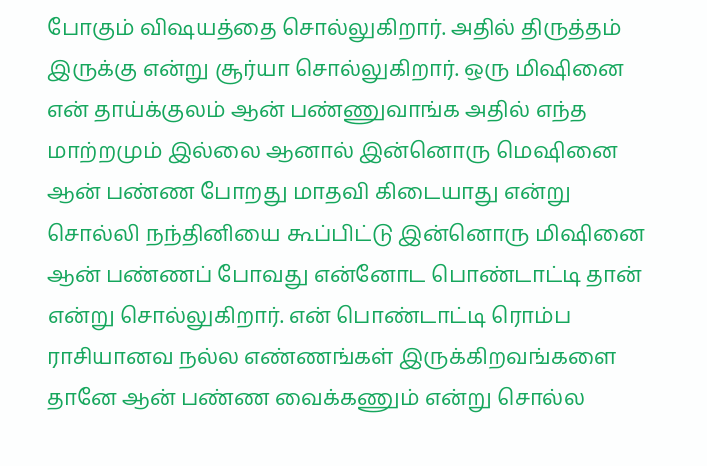போகும் விஷயத்தை சொல்லுகிறார். அதில் திருத்தம் இருக்கு என்று சூர்யா சொல்லுகிறார். ஒரு மிஷினை என் தாய்க்குலம் ஆன் பண்ணுவாங்க அதில் எந்த மாற்றமும் இல்லை ஆனால் இன்னொரு மெஷினை ஆன் பண்ண போறது மாதவி கிடையாது என்று சொல்லி நந்தினியை கூப்பிட்டு இன்னொரு மிஷினை ஆன் பண்ணப் போவது என்னோட பொண்டாட்டி தான் என்று சொல்லுகிறார். என் பொண்டாட்டி ரொம்ப ராசியானவ நல்ல எண்ணங்கள் இருக்கிறவங்களை தானே ஆன் பண்ண வைக்கணும் என்று சொல்ல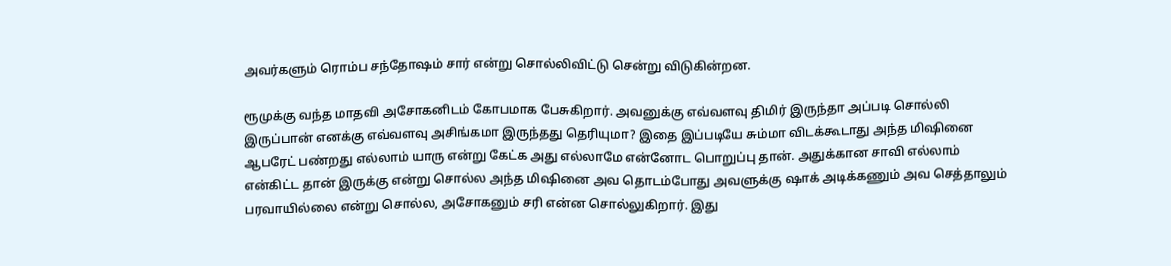அவர்களும் ரொம்ப சந்தோஷம் சார் என்று சொல்லிவிட்டு சென்று விடுகின்றன.

ரூமுக்கு வந்த மாதவி அசோகனிடம் கோபமாக பேசுகிறார். அவனுக்கு எவ்வளவு திமிர் இருந்தா அப்படி சொல்லி இருப்பான் எனக்கு எவ்வளவு அசிங்கமா இருந்தது தெரியுமா? இதை இப்படியே சும்மா விடக்கூடாது அந்த மிஷினை ஆபரேட் பண்றது எல்லாம் யாரு என்று கேட்க அது எல்லாமே என்னோட பொறுப்பு தான். அதுக்கான சாவி எல்லாம் என்கிட்ட தான் இருக்கு என்று சொல்ல அந்த மிஷினை அவ தொடம்போது அவளுக்கு ஷாக் அடிக்கணும் அவ செத்தாலும் பரவாயில்லை என்று சொல்ல, அசோகனும் சரி என்ன சொல்லுகிறார். இது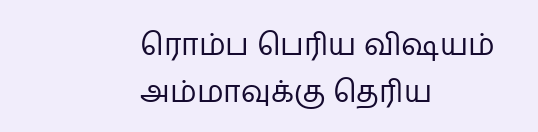ரொம்ப பெரிய விஷயம் அம்மாவுக்கு தெரிய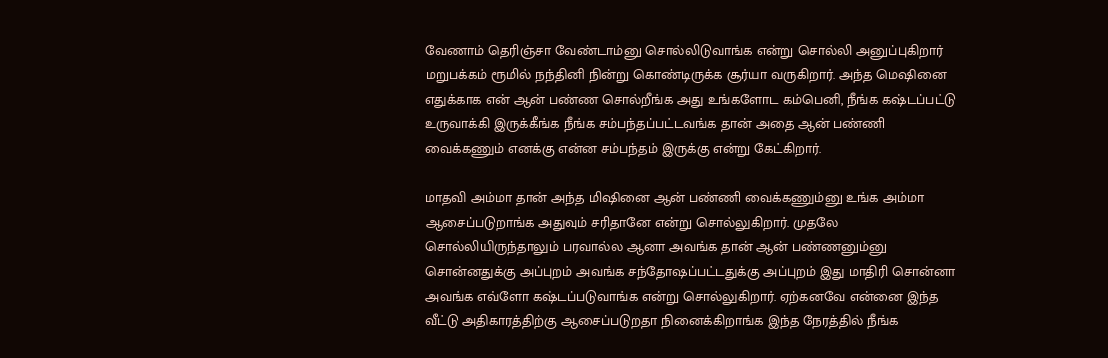வேணாம் தெரிஞ்சா வேண்டாம்னு சொல்லிடுவாங்க என்று சொல்லி அனுப்புகிறார் மறுபக்கம் ரூமில் நந்தினி நின்று கொண்டிருக்க சூர்யா வருகிறார். அந்த மெஷினை எதுக்காக என் ஆன் பண்ண சொல்றீங்க அது உங்களோட கம்பெனி, நீங்க கஷ்டப்பட்டு உருவாக்கி இருக்கீங்க நீங்க சம்பந்தப்பட்டவங்க தான் அதை ஆன் பண்ணி வைக்கணும் எனக்கு என்ன சம்பந்தம் இருக்கு என்று கேட்கிறார்.

மாதவி அம்மா தான் அந்த மிஷினை ஆன் பண்ணி வைக்கணும்னு உங்க அம்மா ஆசைப்படுறாங்க அதுவும் சரிதானே என்று சொல்லுகிறார். முதலே சொல்லியிருந்தாலும் பரவால்ல ஆனா அவங்க தான் ஆன் பண்ணனும்னு சொன்னதுக்கு அப்புறம் அவங்க சந்தோஷப்பட்டதுக்கு அப்புறம் இது மாதிரி சொன்னா அவங்க எவ்ளோ கஷ்டப்படுவாங்க என்று சொல்லுகிறார். ஏற்கனவே என்னை இந்த வீட்டு அதிகாரத்திற்கு ஆசைப்படுறதா நினைக்கிறாங்க இந்த நேரத்தில் நீங்க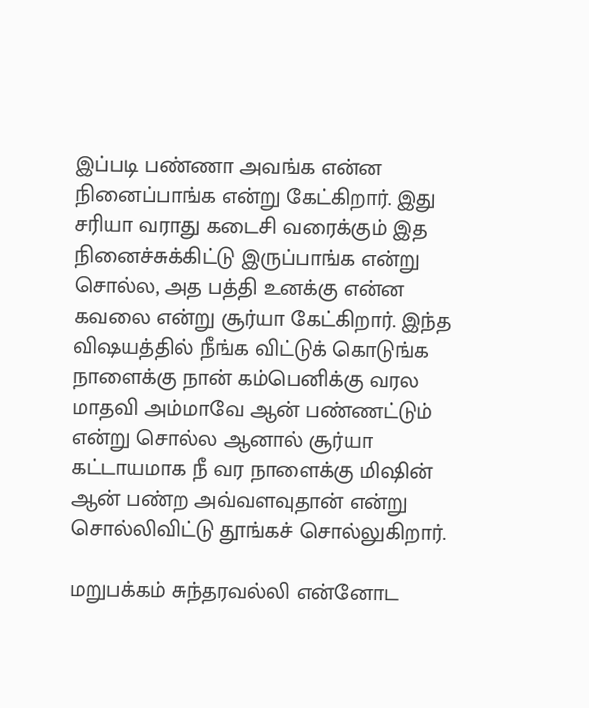இப்படி பண்ணா அவங்க என்ன நினைப்பாங்க என்று கேட்கிறார். இது சரியா வராது கடைசி வரைக்கும் இத நினைச்சுக்கிட்டு இருப்பாங்க என்று சொல்ல, அத பத்தி உனக்கு என்ன கவலை என்று சூர்யா கேட்கிறார். இந்த விஷயத்தில் நீங்க விட்டுக் கொடுங்க நாளைக்கு நான் கம்பெனிக்கு வரல மாதவி அம்மாவே ஆன் பண்ணட்டும் என்று சொல்ல ஆனால் சூர்யா கட்டாயமாக நீ வர நாளைக்கு மிஷின் ஆன் பண்ற அவ்வளவுதான் என்று சொல்லிவிட்டு தூங்கச் சொல்லுகிறார்.

மறுபக்கம் சுந்தரவல்லி என்னோட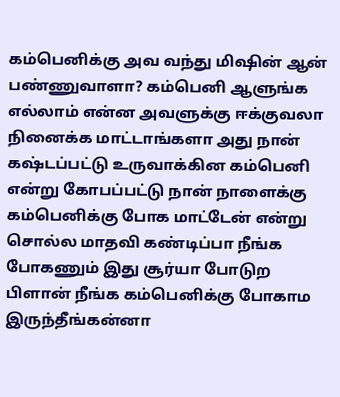கம்பெனிக்கு அவ வந்து மிஷின் ஆன் பண்ணுவாளா? கம்பெனி ஆளுங்க எல்லாம் என்ன அவளுக்கு ஈக்குவலா நினைக்க மாட்டாங்களா அது நான் கஷ்டப்பட்டு உருவாக்கின கம்பெனி என்று கோபப்பட்டு நான் நாளைக்கு கம்பெனிக்கு போக மாட்டேன் என்று சொல்ல மாதவி கண்டிப்பா நீங்க போகணும் இது சூர்யா போடுற பிளான் நீங்க கம்பெனிக்கு போகாம இருந்தீங்கன்னா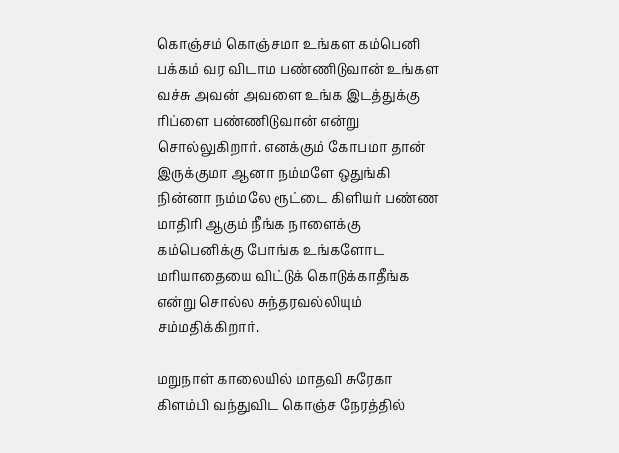கொஞ்சம் கொஞ்சமா உங்கள கம்பெனி பக்கம் வர விடாம பண்ணிடுவான் உங்கள வச்சு அவன் அவளை உங்க இடத்துக்கு ரிப்ளை பண்ணிடுவான் என்று சொல்லுகிறார். எனக்கும் கோபமா தான் இருக்குமா ஆனா நம்மளே ஒதுங்கி நின்னா நம்மலே ரூட்டை கிளியர் பண்ண மாதிரி ஆகும் நீங்க நாளைக்கு கம்பெனிக்கு போங்க உங்களோட மரியாதையை விட்டுக் கொடுக்காதீங்க என்று சொல்ல சுந்தரவல்லியும் சம்மதிக்கிறார்.

மறுநாள் காலையில் மாதவி சுரேகா கிளம்பி வந்துவிட கொஞ்ச நேரத்தில்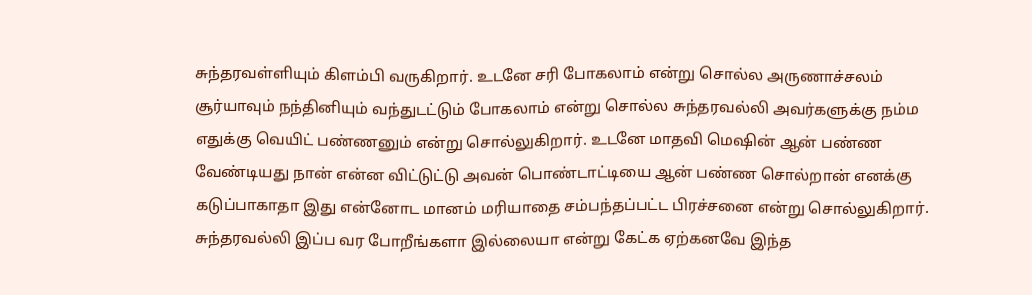சுந்தரவள்ளியும் கிளம்பி வருகிறார். உடனே சரி போகலாம் என்று சொல்ல அருணாச்சலம் சூர்யாவும் நந்தினியும் வந்துடட்டும் போகலாம் என்று சொல்ல சுந்தரவல்லி அவர்களுக்கு நம்ம எதுக்கு வெயிட் பண்ணனும் என்று சொல்லுகிறார். உடனே மாதவி மெஷின் ஆன் பண்ண வேண்டியது நான் என்ன விட்டுட்டு அவன் பொண்டாட்டியை ஆன் பண்ண சொல்றான் எனக்கு கடுப்பாகாதா இது என்னோட மானம் மரியாதை சம்பந்தப்பட்ட பிரச்சனை என்று சொல்லுகிறார். சுந்தரவல்லி இப்ப வர போறீங்களா இல்லையா என்று கேட்க ஏற்கனவே இந்த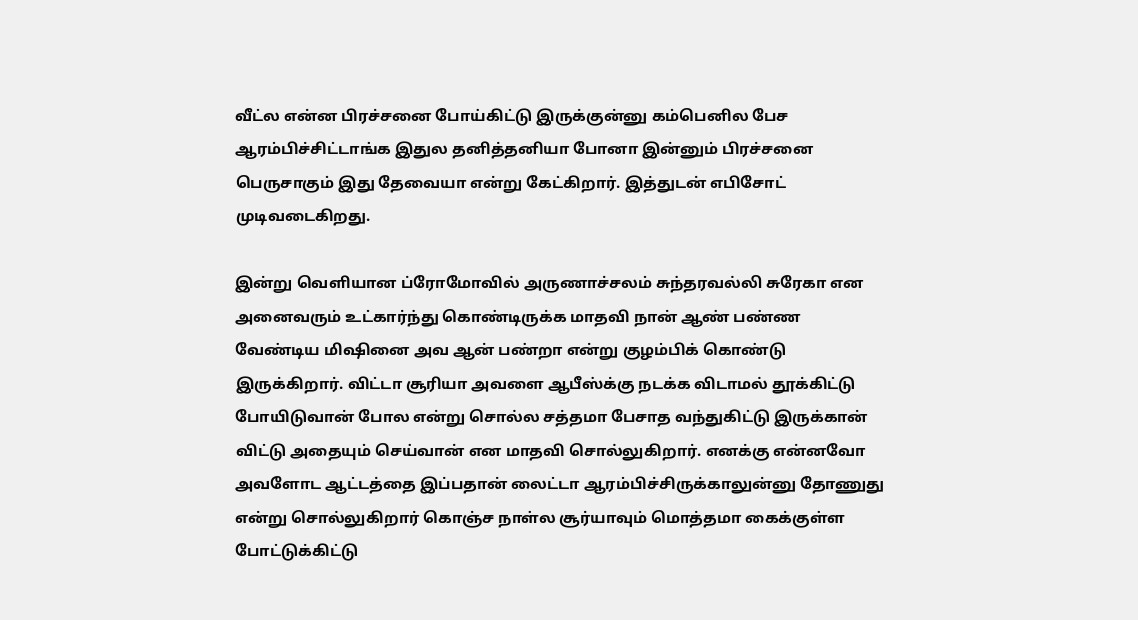வீட்ல என்ன பிரச்சனை போய்கிட்டு இருக்குன்னு கம்பெனில பேச ஆரம்பிச்சிட்டாங்க இதுல தனித்தனியா போனா இன்னும் பிரச்சனை பெருசாகும் இது தேவையா என்று கேட்கிறார். இத்துடன் எபிசோட் முடிவடைகிறது.

இன்று வெளியான ப்ரோமோவில் அருணாச்சலம் சுந்தரவல்லி சுரேகா என அனைவரும் உட்கார்ந்து கொண்டிருக்க மாதவி நான் ஆண் பண்ண வேண்டிய மிஷினை அவ ஆன் பண்றா என்று குழம்பிக் கொண்டு இருக்கிறார். விட்டா சூரியா அவளை ஆபீஸ்க்கு நடக்க விடாமல் தூக்கிட்டு போயிடுவான் போல என்று சொல்ல சத்தமா பேசாத வந்துகிட்டு இருக்கான் விட்டு அதையும் செய்வான் என மாதவி சொல்லுகிறார். எனக்கு என்னவோ அவளோட ஆட்டத்தை இப்பதான் லைட்டா ஆரம்பிச்சிருக்காலுன்னு தோணுது என்று சொல்லுகிறார் கொஞ்ச நாள்ல சூர்யாவும் மொத்தமா கைக்குள்ள போட்டுக்கிட்டு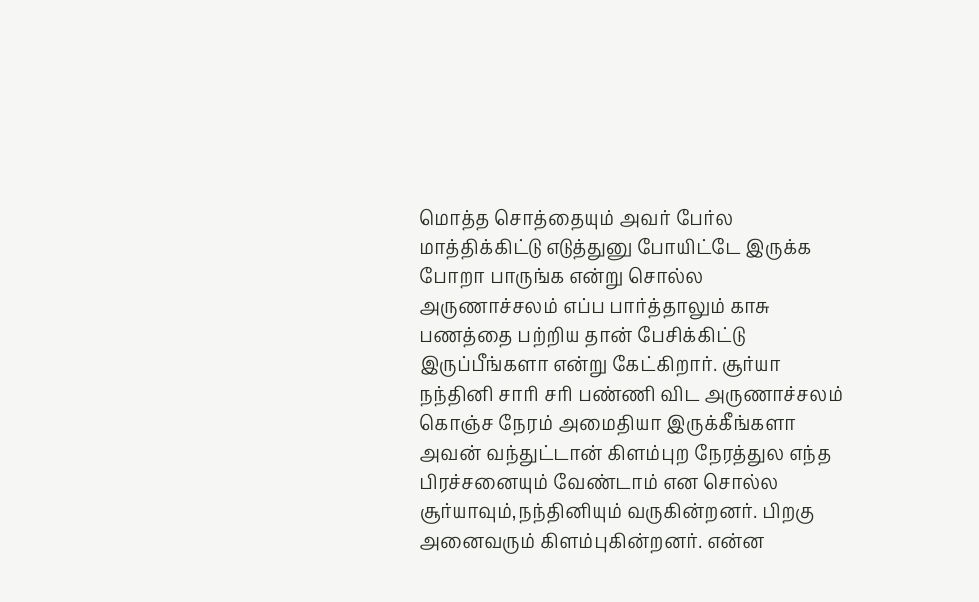மொத்த சொத்தையும் அவர் பேர்ல மாத்திக்கிட்டு எடுத்துனு போயிட்டே இருக்க போறா பாருங்க என்று சொல்ல அருணாச்சலம் எப்ப பார்த்தாலும் காசு பணத்தை பற்றிய தான் பேசிக்கிட்டு இருப்பீங்களா என்று கேட்கிறார். சூர்யா நந்தினி சாரி சரி பண்ணி விட அருணாச்சலம் கொஞ்ச நேரம் அமைதியா இருக்கீங்களா அவன் வந்துட்டான் கிளம்புற நேரத்துல எந்த பிரச்சனையும் வேண்டாம் என சொல்ல சூர்யாவும்,நந்தினியும் வருகின்றனர். பிறகு அனைவரும் கிளம்புகின்றனர். என்ன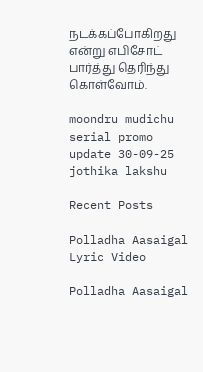நடக்கப்போகிறது என்று எபிசோட் பார்த்து தெரிந்து கொள்வோம்.

moondru mudichu serial promo update 30-09-25
jothika lakshu

Recent Posts

Polladha Aasaigal Lyric Video

Polladha Aasaigal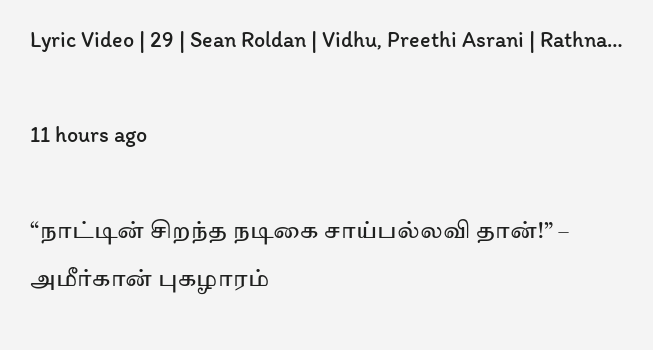Lyric Video | 29 | Sean Roldan | Vidhu, Preethi Asrani | Rathna…

11 hours ago

“நாட்டின் சிறந்த நடிகை சாய்பல்லவி தான்!” – அமீர்கான் புகழாரம்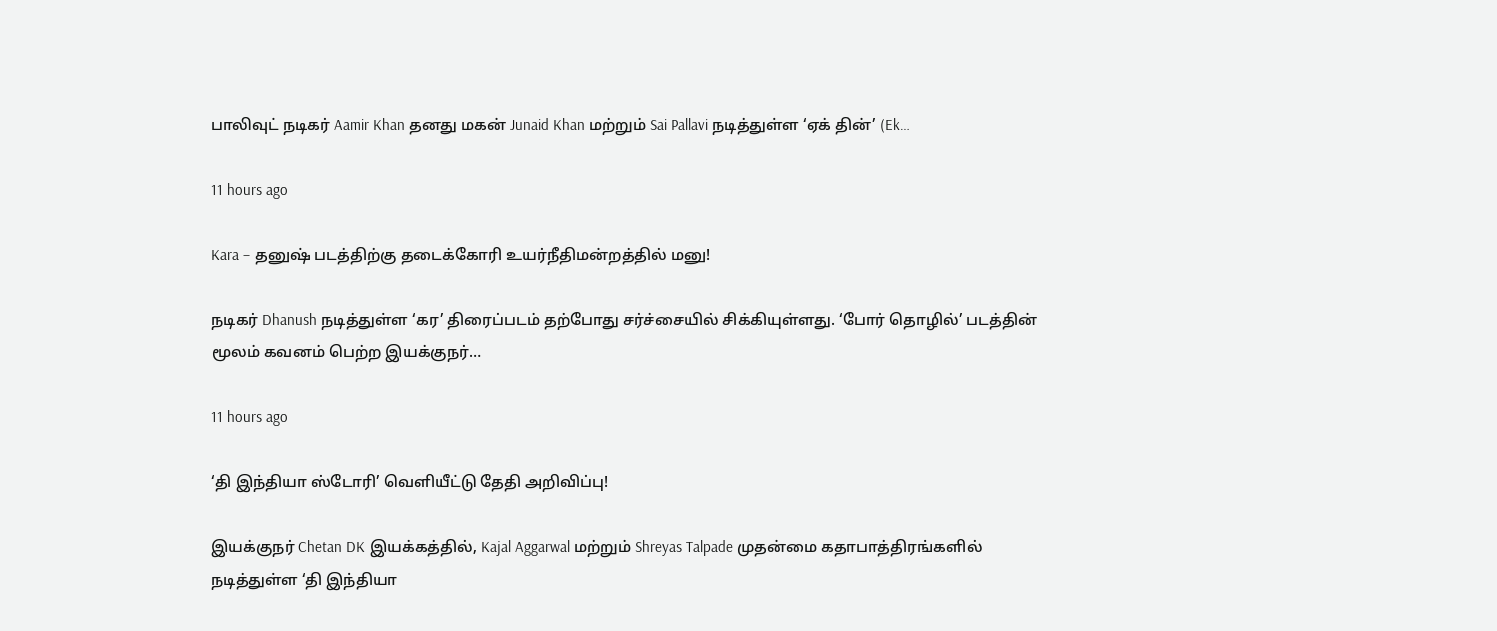பாலிவுட் நடிகர் Aamir Khan தனது மகன் Junaid Khan மற்றும் Sai Pallavi நடித்துள்ள ‘ஏக் தின்’ (Ek…

11 hours ago

Kara – தனுஷ் படத்திற்கு தடைக்கோரி உயர்நீதிமன்றத்தில் மனு!

நடிகர் Dhanush நடித்துள்ள ‘கர’ திரைப்படம் தற்போது சர்ச்சையில் சிக்கியுள்ளது. ‘போர் தொழில்’ படத்தின் மூலம் கவனம் பெற்ற இயக்குநர்…

11 hours ago

‘தி இந்தியா ஸ்டோரி’ வெளியீட்டு தேதி அறிவிப்பு!

இயக்குநர் Chetan DK இயக்கத்தில், Kajal Aggarwal மற்றும் Shreyas Talpade முதன்மை கதாபாத்திரங்களில் நடித்துள்ள ‘தி இந்தியா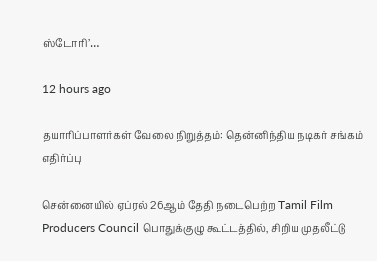ஸ்டோரி’…

12 hours ago

தயாரிப்பாளர்கள் வேலை நிறுத்தம்: தென்னிந்திய நடிகர் சங்கம் எதிர்ப்பு

சென்னையில் ஏப்ரல் 26ஆம் தேதி நடைபெற்ற Tamil Film Producers Council பொதுக்குழு கூட்டத்தில், சிறிய முதலீட்டு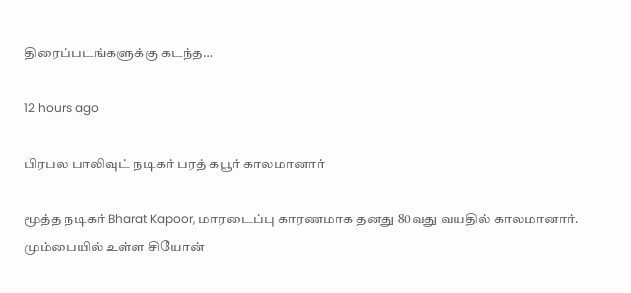திரைப்படங்களுக்கு கடந்த…

12 hours ago

பிரபல பாலிவுட் நடிகர் பரத் கபூர் காலமானார்

மூத்த நடிகர் Bharat Kapoor, மாரடைப்பு காரணமாக தனது 80வது வயதில் காலமானார். மும்பையில் உள்ள சியோன்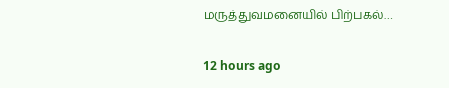மருத்துவமனையில் பிற்பகல்…

12 hours ago